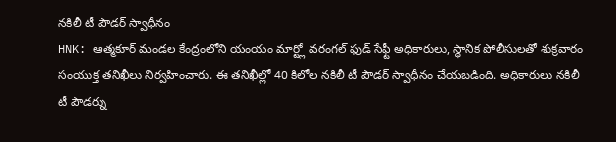నకిలీ టీ పౌడర్ స్వాధీనం
HNK: ఆత్మకూర్ మండల కేంద్రంలోని యంయం మార్ట్లో వరంగల్ ఫుడ్ సేఫ్టీ అధికారులు, స్ధానిక పోలీసులతో శుక్రవారం సంయుక్త తనిఖీలు నిర్వహించారు. ఈ తనిఖీల్లో 40 కిలోల నకిలీ టీ పౌడర్ స్వాధీనం చేయబడింది. అధికారులు నకిలీ టీ పౌడర్ను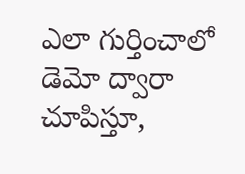ఎలా గుర్తించాలో డెమో ద్వారా చూపిస్తూ,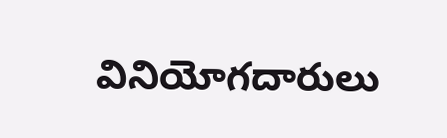వినియోగదారులు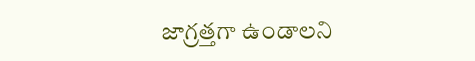జాగ్రత్తగా ఉండాలని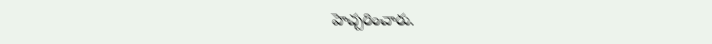హెచ్చరించారు.